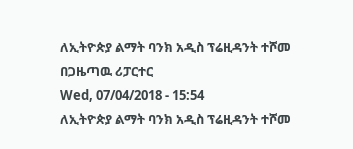ለኢትዮጵያ ልማት ባንክ አዲስ ፕሬዚዳንት ተሾመ
በጋዜጣዉ ሪፓርተር
Wed, 07/04/2018 - 15:54
ለኢትዮጵያ ልማት ባንክ አዲስ ፕሬዚዳንት ተሾመ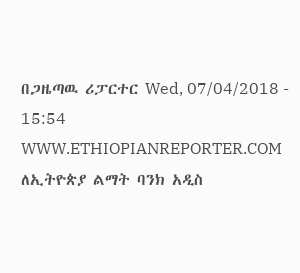በጋዜጣዉ ሪፓርተር Wed, 07/04/2018 - 15:54
WWW.ETHIOPIANREPORTER.COM
ለኢትዮጵያ ልማት ባንክ አዲስ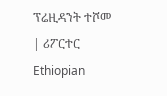ፕሬዚዳንት ተሾመ | ሪፖርተር Ethiopian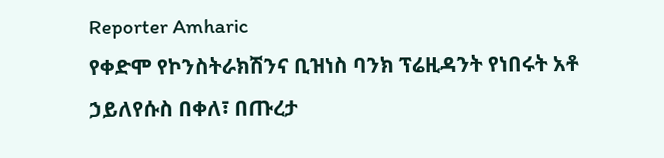Reporter Amharic
የቀድሞ የኮንስትራክሽንና ቢዝነስ ባንክ ፕሬዚዳንት የነበሩት አቶ ኃይለየሱስ በቀለ፣ በጡረታ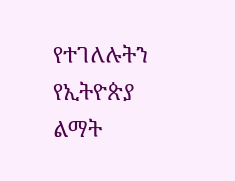የተገለሉትን የኢትዮጵያ ልማት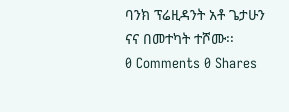ባንክ ፕሬዚዳንት አቶ ጌታሁን ናና በመተካት ተሾሙ፡፡
0 Comments 0 Shares